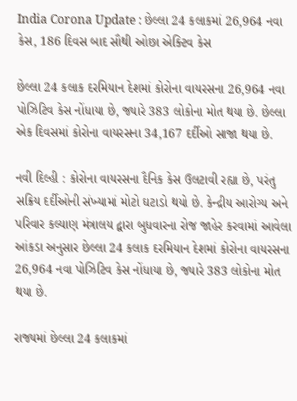India Corona Update : છેલ્લા 24 કલાકમાં 26,964 નવા કેસ, 186 દિવસ બાદ સૌથી ઓછા એક્ટિવ કેસ

છેલ્લા 24 કલાક દરમિયાન દેશમાં કોરોના વાયરસના 26,964 નવા પોઝિટિવ કેસ નોંધાયા છે, જ્યારે 383 લોકોના મોત થયા છે. છેલ્લા એક દિવસમાં કોરોના વાયરસના 34,167 દર્દીઓ સાજા થયા છે.

નવી દિલ્હી : કોરોના વાયરસના દૈનિક કેસ ઉલટાવી રહ્યા છે, પરંતુ સક્રિય દર્દીઓની સંખ્યામાં મોટો ઘટાડો થયો છે. કેન્દ્રીય આરોગ્ય અને પરિવાર કલ્યાણ મંત્રાલય દ્વારા બુધવારના રોજ જાહેર કરવામાં આવેલા આંકડા અનુસાર છેલ્લા 24 કલાક દરમિયાન દેશમાં કોરોના વાયરસના 26,964 નવા પોઝિટિવ કેસ નોંધાયા છે, જ્યારે 383 લોકોના મોત થયા છે.

રાજ્યમાં છેલ્લા 24 કલાકમાં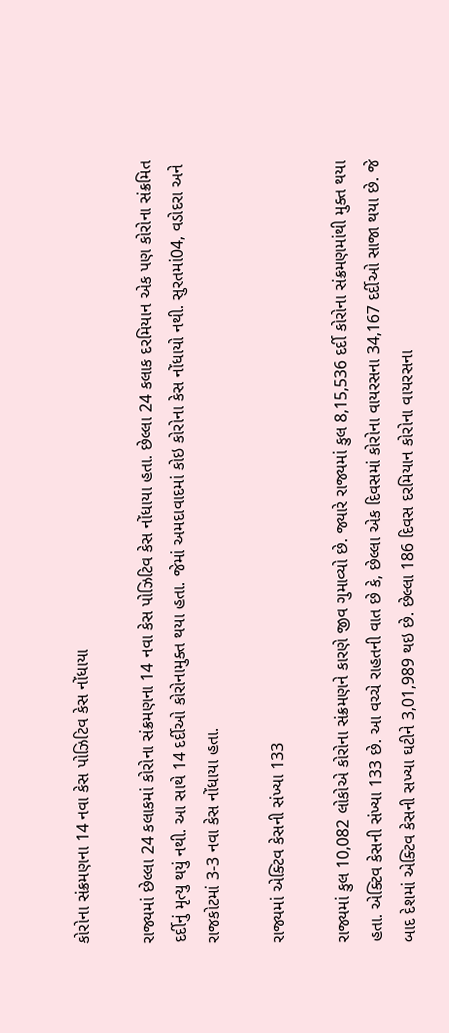કોરોના સંક્રમણના 14 નવા કેસ પોઝિટિવ કેસ નોંધાયા

રાજ્યમાં છેલ્લા 24 કલાકમાં કોરોના સંક્રમણના 14 નવા કેસ પોઝિટિવ કેસ નોંધાયા હતા. છેલ્લા 24 કલાક દરમિયાન એક પણ કોરોના સંક્રમિત દર્દીનું મૃત્યુ થયું નથી. આ સાથે 14 દર્દીઓ કોરોનામુક્ત થયા હતા. જેમાં અમદાવાદમાં કોઇ કોરોના કેસ નોંધાયો નથી. સુરતમાં04, વડોદરા અને રાજકોટમાં 3-3 નવા કેસ નોંધાયા હતા.

રાજ્યમાં એક્ટિવ કેસની સંખ્યા 133

રાજ્યમાં કુલ 10,082 લોકોએ કોરોના સંક્રમણને કારણે જીવ ગુમાવ્યો છે. જ્યારે રાજ્યમાં કુલ 8,15,536 દર્દી કોરોના સંક્રમણમાંથી મુક્ત થયા હતા. એક્ટિવ કેસની સંખ્યા 133 છે. આ વચ્ચે રાહતની વાત છે કે, છેલ્લા એક દિવસમાં કોરોના વાયરસના 34,167 દર્દીઓ સાજા થયા છે. જે બાદ દેશમાં એક્ટિવ કેસની સખ્યા ઘટીને 3,01,989 થઇ છે. છેલ્લા 186 દિવસ દરમિયાન કોરોના વાયરસના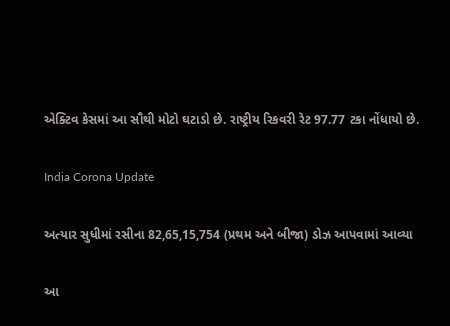એક્ટિવ કેસમાં આ સૌથી મોટો ઘટાડો છે. રાષ્ટ્રીય રિકવરી રેટ 97.77 ટકા નોંધાયો છે.

India Corona Update

અત્યાર સુધીમાં રસીના 82,65,15,754 (પ્રથમ અને બીજા) ડોઝ આપવામાં આવ્યા

આ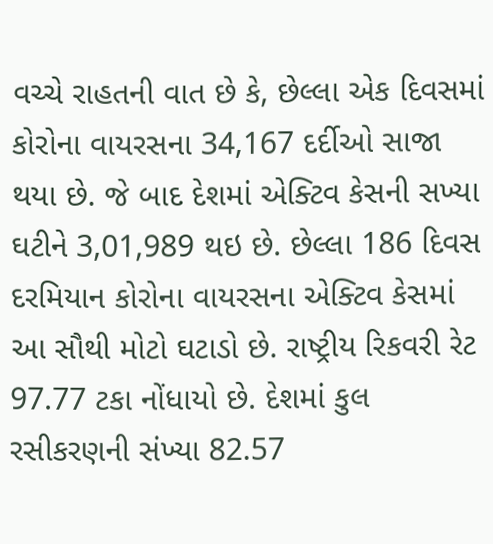વચ્ચે રાહતની વાત છે કે, છેલ્લા એક દિવસમાં કોરોના વાયરસના 34,167 દર્દીઓ સાજા થયા છે. જે બાદ દેશમાં એક્ટિવ કેસની સખ્યા ઘટીને 3,01,989 થઇ છે. છેલ્લા 186 દિવસ દરમિયાન કોરોના વાયરસના એક્ટિવ કેસમાં આ સૌથી મોટો ઘટાડો છે. રાષ્ટ્રીય રિકવરી રેટ 97.77 ટકા નોંધાયો છે. દેશમાં કુલ રસીકરણની સંખ્યા 82.57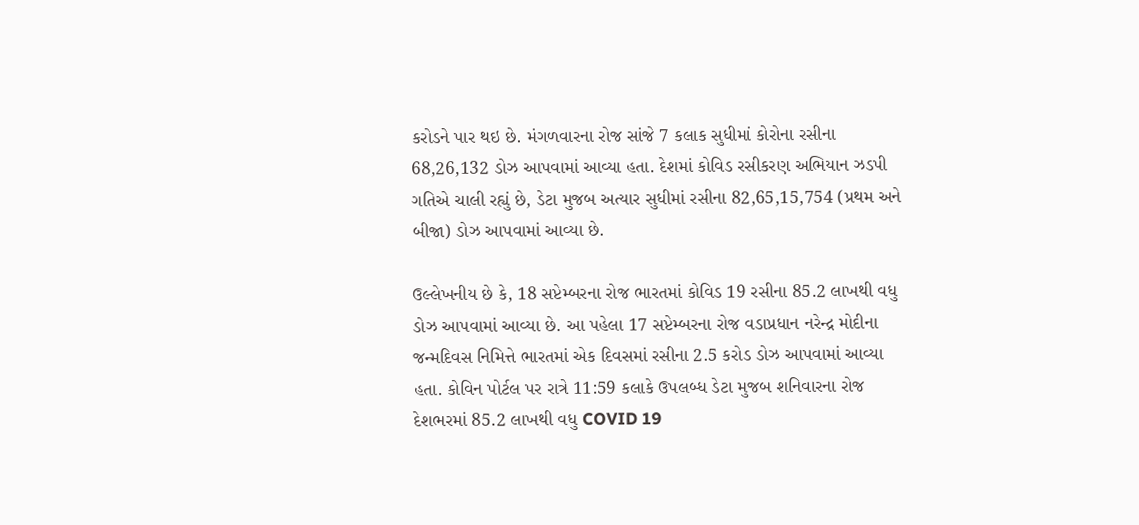કરોડને પાર થઇ છે. મંગળવારના રોજ સાંજે 7 કલાક સુધીમાં કોરોના રસીના 68,26,132 ડોઝ આપવામાં આવ્યા હતા. દેશમાં કોવિડ રસીકરણ અભિયાન ઝડપી ગતિએ ચાલી રહ્યું છે, ડેટા મુજબ અત્યાર સુધીમાં રસીના 82,65,15,754 (પ્રથમ અને બીજા) ડોઝ આપવામાં આવ્યા છે.

ઉલ્લેખનીય છે કે, 18 સપ્ટેમ્બરના રોજ ભારતમાં કોવિડ 19 રસીના 85.2 લાખથી વધુ ડોઝ આપવામાં આવ્યા છે. આ પહેલા 17 સપ્ટેમ્બરના રોજ વડાપ્રધાન નરેન્દ્ર મોદીના જન્મદિવસ નિમિત્તે ભારતમાં એક દિવસમાં રસીના 2.5 કરોડ ડોઝ આપવામાં આવ્યા હતા. કોવિન પોર્ટલ પર રાત્રે 11:59 કલાકે ઉપલબ્ધ ડેટા મુજબ શનિવારના રોજ દેશભરમાં 85.2 લાખથી વધુ COVID 19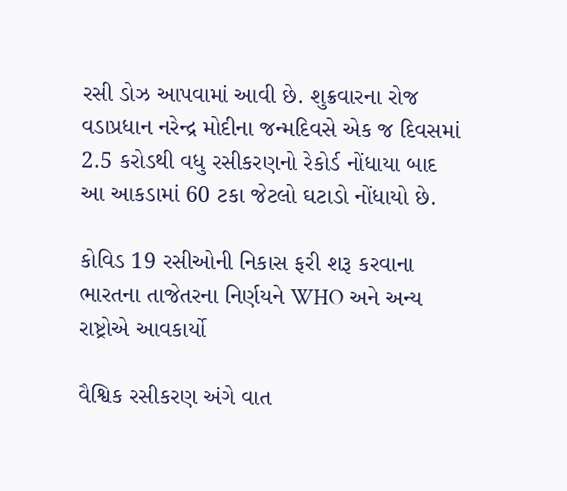રસી ડોઝ આપવામાં આવી છે. શુક્રવારના રોજ વડાપ્રધાન નરેન્દ્ર મોદીના જન્મદિવસે એક જ દિવસમાં 2.5 કરોડથી વધુ રસીકરણનો રેકોર્ડ નોંધાયા બાદ આ આકડામાં 60 ટકા જેટલો ઘટાડો નોંધાયો છે.

કોવિડ 19 રસીઓની નિકાસ ફરી શરૂ કરવાના ભારતના તાજેતરના નિર્ણયને WHO અને અન્ય રાષ્ટ્રોએ આવકાર્યો

વૈશ્વિક રસીકરણ અંગે વાત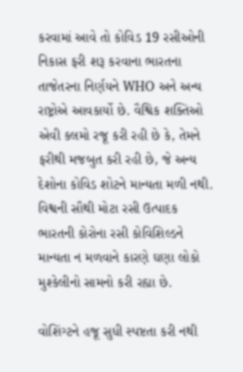કરવામાં આવે તો કોવિડ 19 રસીઓની નિકાસ ફરી શરૂ કરવાના ભારતના તાજેતરના નિર્ણયને WHO અને અન્ય રાષ્ટ્રોએ આવકાર્યો છે. વૈશ્વિક શક્તિઓ એવી કલમો રજૂ કરી રહી છે કે, તેમને ફરીથી મજબુત કરી રહી છે, જે અન્ય દેશોના કોવિડ શોટને માન્યતા મળી નથી. વિશ્વની સૌથી મોટા રસી ઉત્પાદક ભારતની કોરોના રસી કોવિશિલ્ડને માન્યતા ન મળવાને કારણે ઘણા લોકો મુશ્કેલીનો સામનો કરી રહ્યા છે.

વોશિંગ્ટને હજૂ સુધી સ્પષ્ટતા કરી નથી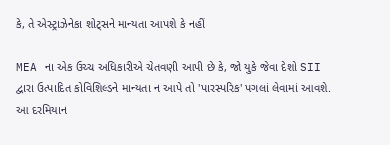કે, તે એસ્ટ્રાઝેનેકા શોટ્સને માન્યતા આપશે કે નહીં

MEA ના એક ઉચ્ચ અધિકારીએ ચેતવણી આપી છે કે, જો યુકે જેવા દેશો SII દ્વારા ઉત્પાદિત કોવિશિલ્ડને માન્યતા ન આપે તો 'પારસ્પરિક' પગલાં લેવામાં આવશે. આ દરમિયાન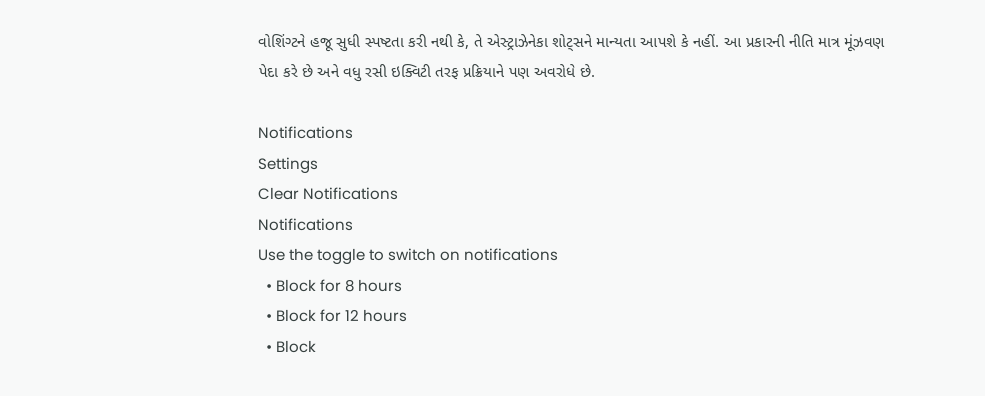વોશિંગ્ટને હજૂ સુધી સ્પષ્ટતા કરી નથી કે, તે એસ્ટ્રાઝેનેકા શોટ્સને માન્યતા આપશે કે નહીં. આ પ્રકારની નીતિ માત્ર મૂંઝવણ પેદા કરે છે અને વધુ રસી ઇક્વિટી તરફ પ્રક્રિયાને પણ અવરોધે છે.

Notifications
Settings
Clear Notifications
Notifications
Use the toggle to switch on notifications
  • Block for 8 hours
  • Block for 12 hours
  • Block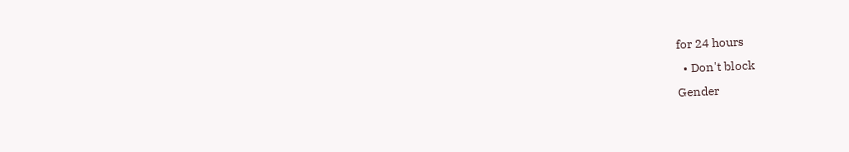for 24 hours
  • Don't block
Gender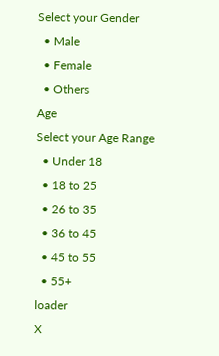Select your Gender
  • Male
  • Female
  • Others
Age
Select your Age Range
  • Under 18
  • 18 to 25
  • 26 to 35
  • 36 to 45
  • 45 to 55
  • 55+
loader
X